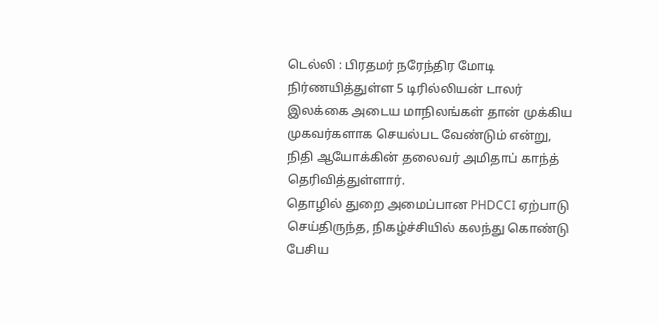டெல்லி : பிரதமர் நரேந்திர மோடி நிர்ணயித்துள்ள 5 டிரில்லியன் டாலர் இலக்கை அடைய மாநிலங்கள் தான் முக்கிய முகவர்களாக செயல்பட வேண்டும் என்று, நிதி ஆயோக்கின் தலைவர் அமிதாப் காந்த் தெரிவித்துள்ளார்.
தொழில் துறை அமைப்பான PHDCCI ஏற்பாடு செய்திருந்த, நிகழ்ச்சியில் கலந்து கொண்டு பேசிய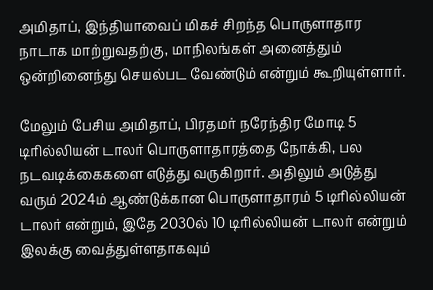அமிதாப், இந்தியாவைப் மிகச் சிறந்த பொருளாதார நாடாக மாற்றுவதற்கு, மாநிலங்கள் அனைத்தும் ஒன்றினைந்து செயல்பட வேண்டும் என்றும் கூறியுள்ளார்.

மேலும் பேசிய அமிதாப், பிரதமர் நரேந்திர மோடி 5 டிரில்லியன் டாலர் பொருளாதாரத்தை நோக்கி, பல நடவடிக்கைகளை எடுத்து வருகிறார். அதிலும் அடுத்து வரும் 2024ம் ஆண்டுக்கான பொருளாதாரம் 5 டிரில்லியன் டாலர் என்றும், இதே 2030ல் 10 டிரில்லியன் டாலர் என்றும் இலக்கு வைத்துள்ளதாகவும்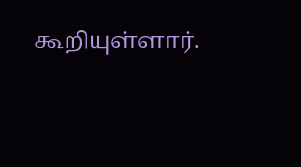கூறியுள்ளார்.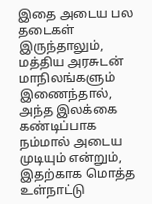இதை அடைய பல தடைகள் இருந்தாலும், மத்திய அரசுடன் மாநிலங்களும் இணைந்தால், அந்த இலக்கை கண்டிப்பாக நம்மால் அடைய முடியும் என்றும், இதற்காக மொத்த உள்நாட்டு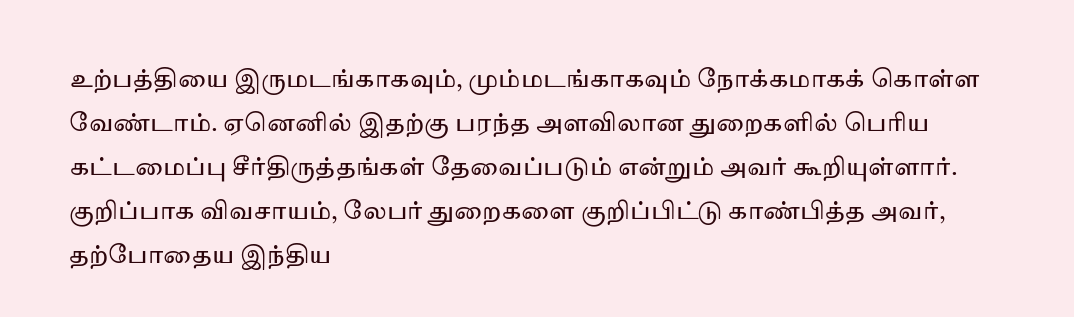உற்பத்தியை இருமடங்காகவும், மும்மடங்காகவும் நோக்கமாகக் கொள்ள வேண்டாம். ஏனெனில் இதற்கு பரந்த அளவிலான துறைகளில் பெரிய கட்டமைப்பு சீர்திருத்தங்கள் தேவைப்படும் என்றும் அவர் கூறியுள்ளார்.
குறிப்பாக விவசாயம், லேபர் துறைகளை குறிப்பிட்டு காண்பித்த அவர், தற்போதைய இந்திய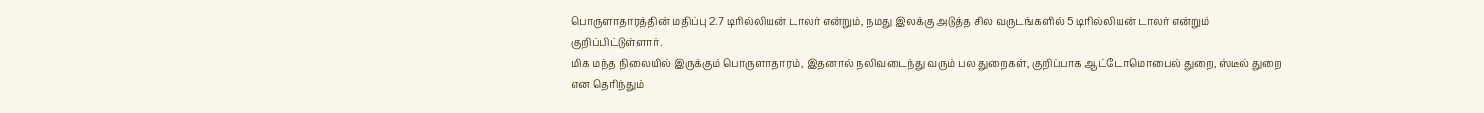பொருளாதாரத்தின் மதிப்பு 2.7 டிரில்லியன் டாலர் என்றும், நமது இலக்கு அடுத்த சில வருடங்களில் 5 டிரில்லியன் டாலர் என்றும் குறிப்பிட்டுள்ளார்.
மிக மந்த நிலையில் இருக்கும் பொருளாதாரம், இதனால் நலிவடைந்து வரும் பல துறைகள், குறிப்பாக ஆட்டோமொபைல் துறை, ஸ்டீல் துறை என தெரிந்தும்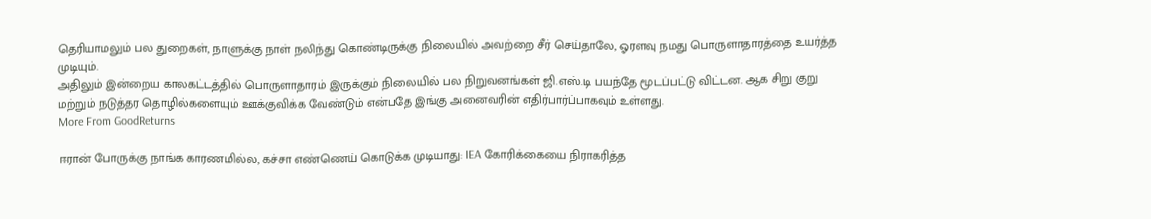தெரியாமலும் பல துறைகள், நாளுக்கு நாள் நலிந்து கொண்டிருக்கு நிலையில் அவற்றை சீர் செய்தாலே, ஓரளவு நமது பொருளாதாரத்தை உயர்த்த முடியும்.
அதிலும் இன்றைய காலகட்டத்தில் பொருளாதாரம் இருக்கும் நிலையில் பல நிறுவனங்கள் ஜி.எஸ்.டி பயந்தே மூடப்பட்டு விட்டன. ஆக சிறு குறு மற்றும் நடுத்தர தொழில்களையும் ஊக்குவிக்க வேண்டும் என்பதே இங்கு அனைவரின் எதிர்பார்ப்பாகவும் உள்ளது.
More From GoodReturns

ஈரான் போருக்கு நாங்க காரணமில்ல, கச்சா எண்ணெய் கொடுக்க முடியாது: IEA கோரிக்கையை நிராகரித்த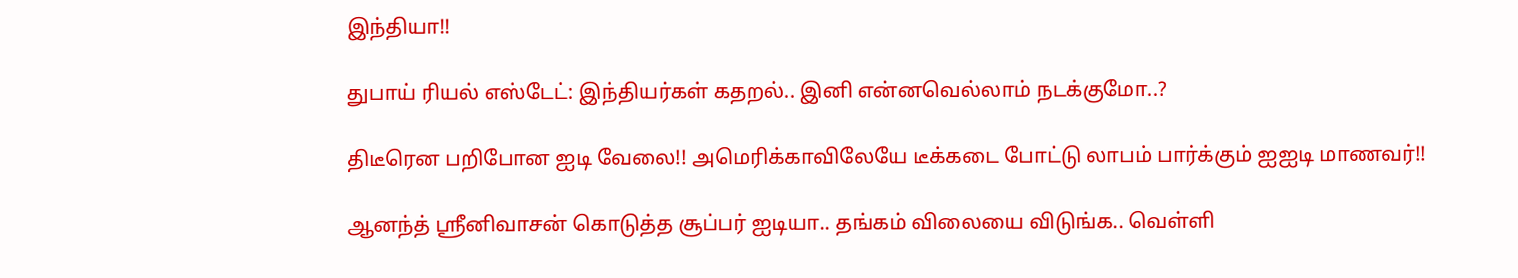இந்தியா!!

துபாய் ரியல் எஸ்டேட்: இந்தியர்கள் கதறல்.. இனி என்னவெல்லாம் நடக்குமோ..?

திடீரென பறிபோன ஐடி வேலை!! அமெரிக்காவிலேயே டீக்கடை போட்டு லாபம் பார்க்கும் ஐஐடி மாணவர்!!

ஆனந்த் ஸ்ரீனிவாசன் கொடுத்த சூப்பர் ஐடியா.. தங்கம் விலையை விடுங்க.. வெள்ளி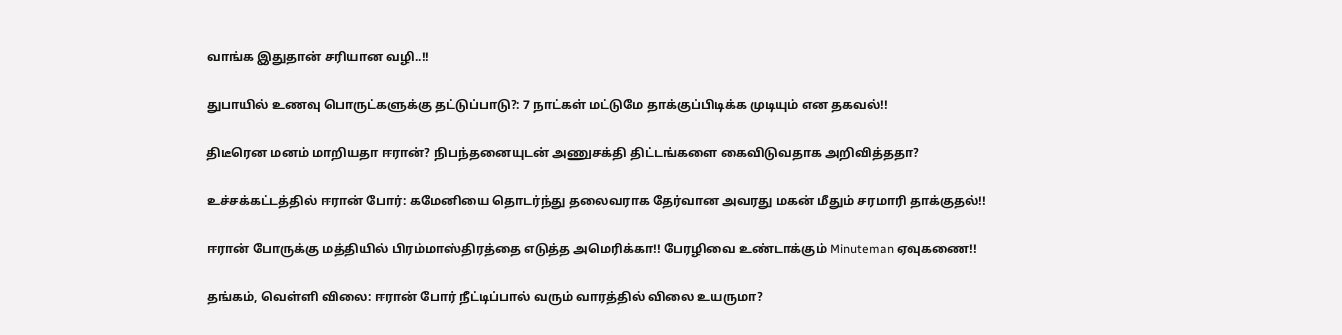வாங்க இதுதான் சரியான வழி..!!

துபாயில் உணவு பொருட்களுக்கு தட்டுப்பாடு?: 7 நாட்கள் மட்டுமே தாக்குப்பிடிக்க முடியும் என தகவல்!!

திடீரென மனம் மாறியதா ஈரான்? நிபந்தனையுடன் அணுசக்தி திட்டங்களை கைவிடுவதாக அறிவித்ததா?

உச்சக்கட்டத்தில் ஈரான் போர்: கமேனியை தொடர்ந்து தலைவராக தேர்வான அவரது மகன் மீதும் சரமாரி தாக்குதல்!!

ஈரான் போருக்கு மத்தியில் பிரம்மாஸ்திரத்தை எடுத்த அமெரிக்கா!! பேரழிவை உண்டாக்கும் Minuteman ஏவுகணை!!

தங்கம், வெள்ளி விலை: ஈரான் போர் நீட்டிப்பால் வரும் வாரத்தில் விலை உயருமா?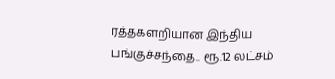ரத்தகளறியான இந்திய பங்குச்சந்தை.. ரூ.12 லட்சம்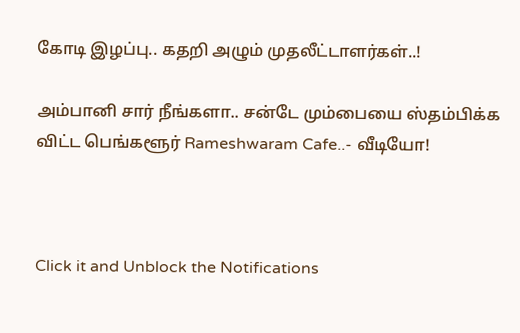கோடி இழப்பு.. கதறி அழும் முதலீட்டாளர்கள்..!

அம்பானி சார் நீங்களா.. சன்டே மும்பையை ஸ்தம்பிக்க விட்ட பெங்களூர் Rameshwaram Cafe..- வீடியோ!



Click it and Unblock the Notifications